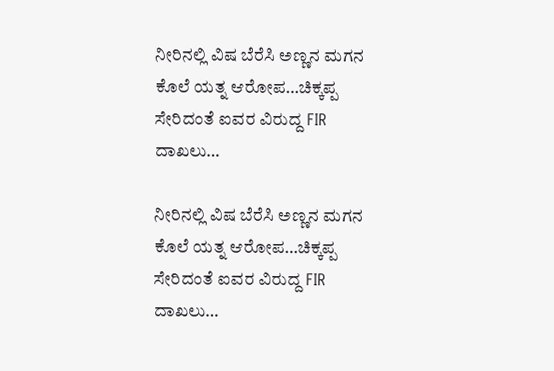ನೀರಿನಲ್ಲಿ ವಿಷ ಬೆರೆಸಿ ಅಣ್ಣನ ಮಗನ ಕೊಲೆ ಯತ್ನ ಆರೋಪ…ಚಿಕ್ಕಪ್ಪ ಸೇರಿದಂತೆ ಐವರ ವಿರುದ್ದ FIR ದಾಖಲು…

ನೀರಿನಲ್ಲಿ ವಿಷ ಬೆರೆಸಿ ಅಣ್ಣನ ಮಗನ ಕೊಲೆ ಯತ್ನ ಆರೋಪ…ಚಿಕ್ಕಪ್ಪ ಸೇರಿದಂತೆ ಐವರ ವಿರುದ್ದ FIR ದಾಖಲು…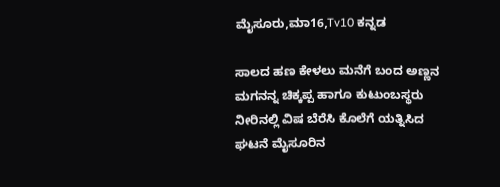ಮೈಸೂರು,ಮಾ16,Tv10 ಕನ್ನಡ

ಸಾಲದ ಹಣ ಕೇಳಲು ಮನೆಗೆ ಬಂದ ಅಣ್ಣನ ಮಗನನ್ನ ಚಿಕ್ಕಪ್ಪ ಹಾಗೂ ಕುಟುಂಬಸ್ಥರು ನೀರಿನಲ್ಲಿ ವಿಷ ಬೆರೆಸಿ ಕೊಲೆಗೆ ಯತ್ನಿಸಿದ ಘಟನೆ ಮೈಸೂರಿನ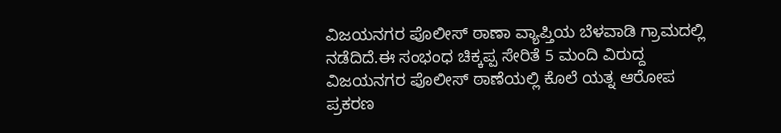ವಿಜಯನಗರ ಪೊಲೀಸ್ ಠಾಣಾ ವ್ಯಾಪ್ತಿಯ ಬೆಳವಾಡಿ ಗ್ರಾಮದಲ್ಲಿ ನಡೆದಿದೆ.ಈ ಸಂಭಂಧ ಚಿಕ್ಕಪ್ಪ ಸೇರಿತೆ 5 ಮಂದಿ ವಿರುದ್ದ ವಿಜಯನಗರ ಪೊಲೀಸ್ ಠಾಣೆಯಲ್ಲಿ ಕೊಲೆ ಯತ್ನ ಆರೋಪ ಪ್ರಕರಣ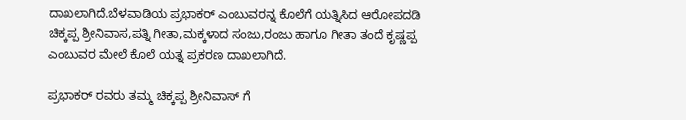ದಾಖಲಾಗಿದೆ.ಬೆಳವಾಡಿಯ ಪ್ರಭಾಕರ್ ಎಂಬುವರನ್ನ ಕೊಲೆಗೆ ಯತ್ನಿಸಿದ ಆರೋಪದಡಿ ಚಿಕ್ಕಪ್ಪ ಶ್ರೀನಿವಾಸ,ಪತ್ನಿ ಗೀತಾ,ಮಕ್ಕಳಾದ ಸಂಜು,ರಂಜು ಹಾಗೂ ಗೀತಾ ತಂದೆ ಕೃಷ್ಣಪ್ಪ ಎಂಬುವರ ಮೇಲೆ ಕೊಲೆ ಯತ್ನ ಪ್ರಕರಣ ದಾಖಲಾಗಿದೆ.

ಪ್ರಭಾಕರ್ ರವರು ತಮ್ಮ ಚಿಕ್ಕಪ್ಪ ಶ್ರೀನಿವಾಸ್ ಗೆ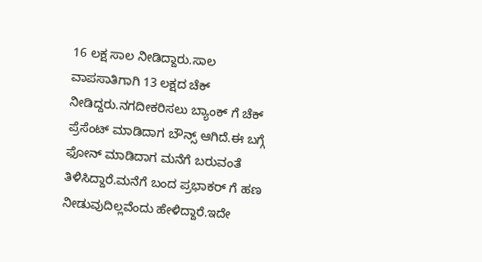16 ಲಕ್ಷ ಸಾಲ ನೀಡಿದ್ದಾರು.ಸಾಲ ವಾಪಸಾತಿಗಾಗಿ 13 ಲಕ್ಷದ ಚೆಕ್ ನೀಡಿದ್ದರು.ನಗದೀಕರಿಸಲು ಬ್ಯಾಂಕ್ ಗೆ ಚೆಕ್ ಪ್ರೆಸೆಂಟ್ ಮಾಡಿದಾಗ ಬೌನ್ಸ್ ಆಗಿದೆ.ಈ ಬಗ್ಗೆ ಫೋನ್ ಮಾಡಿದಾಗ ಮನೆಗೆ ಬರುವಂತೆ ತಿಳಿಸಿದ್ದಾರೆ.ಮನೆಗೆ ಬಂದ ಪ್ರಭಾಕರ್ ಗೆ ಹಣ ನೀಡುವುದಿಲ್ಲವೆಂದು ಹೇಳಿದ್ದಾರೆ.ಇದೇ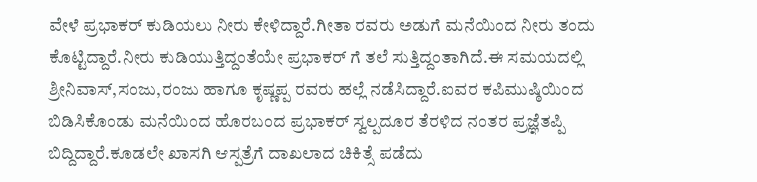ವೇಳೆ ಪ್ರಭಾಕರ್ ಕುಡಿಯಲು ನೀರು ಕೇಳಿದ್ದಾರೆ.ಗೀತಾ ರವರು ಅಡುಗೆ ಮನೆಯಿಂದ ನೀರು ತಂದು ಕೊಟ್ಟಿದ್ದಾರೆ.ನೀರು ಕುಡಿಯುತ್ತಿದ್ದಂತೆಯೇ ಪ್ರಭಾಕರ್ ಗೆ ತಲೆ ಸುತ್ತಿದ್ದಂತಾಗಿದೆ.ಈ ಸಮಯದಲ್ಲಿ ಶ್ರೀನಿವಾಸ್,ಸಂಜು,ರಂಜು ಹಾಗೂ ಕೃಷ್ಣಪ್ಪ ರವರು ಹಲ್ಲೆ ನಡೆಸಿದ್ದಾರೆ.ಐವರ ಕಪಿಮುಷ್ಠಿಯಿಂದ ಬಿಡಿಸಿಕೊಂಡು ಮನೆಯಿಂದ ಹೊರಬಂದ ಪ್ರಭಾಕರ್ ಸ್ವಲ್ಪದೂರ ತೆರಳಿದ ನಂತರ ಪ್ರಜ್ಞೆತಪ್ಪಿ ಬಿದ್ದಿದ್ದಾರೆ.ಕೂಡಲೇ ಖಾಸಗಿ ಆಸ್ಪತ್ರೆಗೆ ದಾಖಲಾದ ಚಿಕಿತ್ಸೆ ಪಡೆದು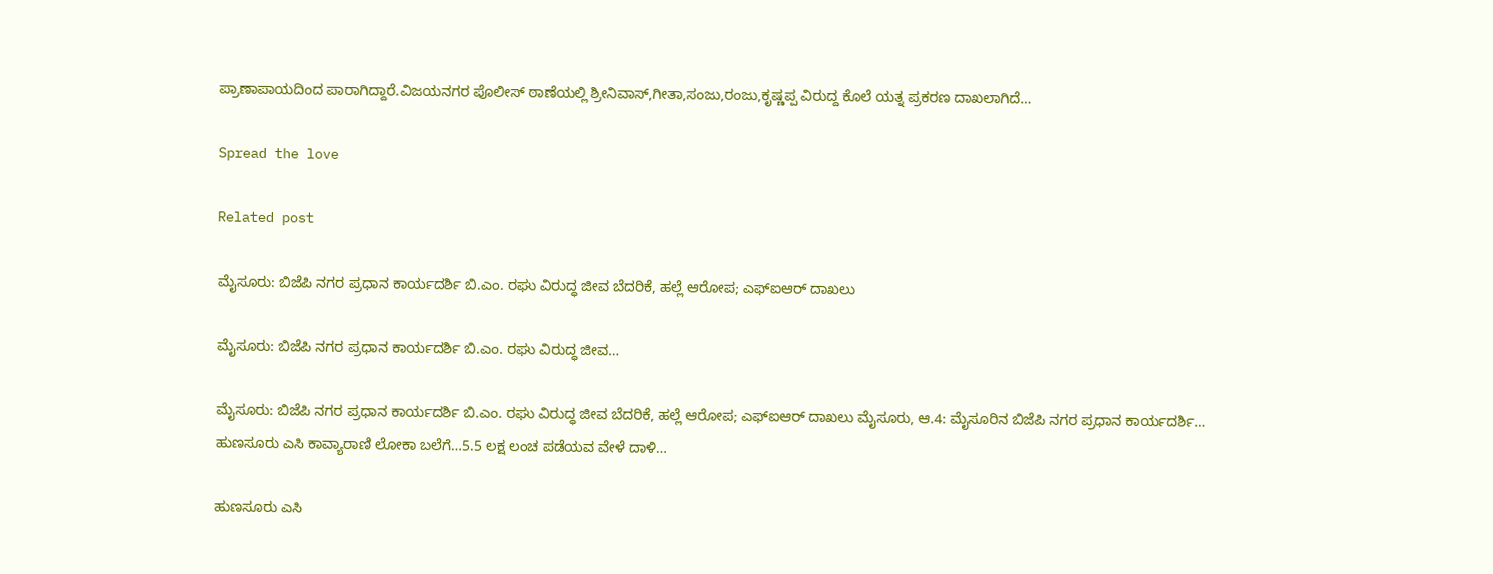ಪ್ರಾಣಾಪಾಯದಿಂದ ಪಾರಾಗಿದ್ದಾರೆ.ವಿಜಯನಗರ ಪೊಲೀಸ್ ಠಾಣೆಯಲ್ಲಿ ಶ್ರೀನಿವಾಸ್,ಗೀತಾ,ಸಂಜು,ರಂಜು,ಕೃಷ್ಣಪ್ಪ ವಿರುದ್ದ ಕೊಲೆ ಯತ್ನ ಪ್ರಕರಣ ದಾಖಲಾಗಿದೆ…

Spread the love

Related post

ಮೈಸೂರು: ಬಿಜೆಪಿ ನಗರ ಪ್ರಧಾನ ಕಾರ್ಯದರ್ಶಿ ಬಿ.ಎಂ. ರಘು ವಿರುದ್ಧ ಜೀವ ಬೆದರಿಕೆ, ಹಲ್ಲೆ ಆರೋಪ; ಎಫ್‌ಐಆರ್ ದಾಖಲು

ಮೈಸೂರು: ಬಿಜೆಪಿ ನಗರ ಪ್ರಧಾನ ಕಾರ್ಯದರ್ಶಿ ಬಿ.ಎಂ. ರಘು ವಿರುದ್ಧ ಜೀವ…

ಮೈಸೂರು: ಬಿಜೆಪಿ ನಗರ ಪ್ರಧಾನ ಕಾರ್ಯದರ್ಶಿ ಬಿ.ಎಂ. ರಘು ವಿರುದ್ಧ ಜೀವ ಬೆದರಿಕೆ, ಹಲ್ಲೆ ಆರೋಪ; ಎಫ್‌ಐಆರ್ ದಾಖಲು ಮೈಸೂರು, ಆ.4: ಮೈಸೂರಿನ ಬಿಜೆಪಿ ನಗರ ಪ್ರಧಾನ ಕಾರ್ಯದರ್ಶಿ…
ಹುಣಸೂರು ಎಸಿ ಕಾವ್ಯಾರಾಣಿ ಲೋಕಾ ಬಲೆಗೆ…5.5 ಲಕ್ಷ ಲಂಚ ಪಡೆಯವ ವೇಳೆ ದಾಳಿ…

ಹುಣಸೂರು ಎಸಿ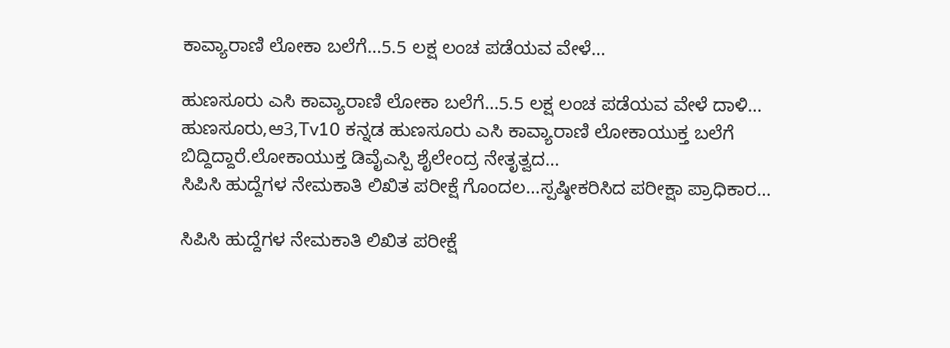ಕಾವ್ಯಾರಾಣಿ ಲೋಕಾ ಬಲೆಗೆ…5.5 ಲಕ್ಷ ಲಂಚ ಪಡೆಯವ ವೇಳೆ…

ಹುಣಸೂರು ಎಸಿ ಕಾವ್ಯಾರಾಣಿ ಲೋಕಾ ಬಲೆಗೆ…5.5 ಲಕ್ಷ ಲಂಚ ಪಡೆಯವ ವೇಳೆ ದಾಳಿ… ಹುಣಸೂರು,ಆ3,Tv10 ಕನ್ನಡ ಹುಣಸೂರು ಎಸಿ ಕಾವ್ಯಾರಾಣಿ ಲೋಕಾಯುಕ್ತ ಬಲೆಗೆ ಬಿದ್ದಿದ್ದಾರೆ.ಲೋಕಾಯುಕ್ತ ಡಿವೈಎಸ್ಪಿ ಶೈಲೇಂದ್ರ ನೇತೃತ್ವದ…
ಸಿಪಿಸಿ ಹುದ್ದೆಗಳ ನೇಮಕಾತಿ ಲಿಖಿತ ಪರೀಕ್ಷೆ ಗೊಂದಲ…ಸ್ಪಷ್ಠೀಕರಿಸಿದ ಪರೀಕ್ಷಾ ಪ್ರಾಧಿಕಾರ…

ಸಿಪಿಸಿ ಹುದ್ದೆಗಳ ನೇಮಕಾತಿ ಲಿಖಿತ ಪರೀಕ್ಷೆ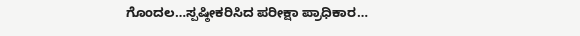ಗೊಂದಲ…ಸ್ಪಷ್ಠೀಕರಿಸಿದ ಪರೀಕ್ಷಾ ಪ್ರಾಧಿಕಾರ…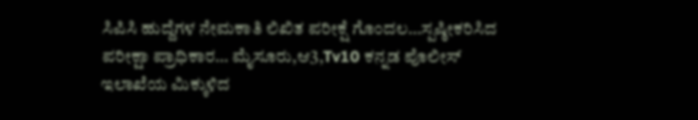ಸಿಪಿಸಿ ಹುದ್ದೆಗಳ ನೇಮಕಾತಿ ಲಿಖಿತ ಪರೀಕ್ಷೆ ಗೊಂದಲ…ಸ್ಪಷ್ಠೀಕರಿಸಿದ ಪರೀಕ್ಷಾ ಪ್ರಾಧಿಕಾರ… ಮೈಸೂರು,ಆ3,Tv10 ಕನ್ನಡ ಪೊಲೀಸ್ ಇಲಾಖೆಯ ಮಿಕ್ಕುಳಿದ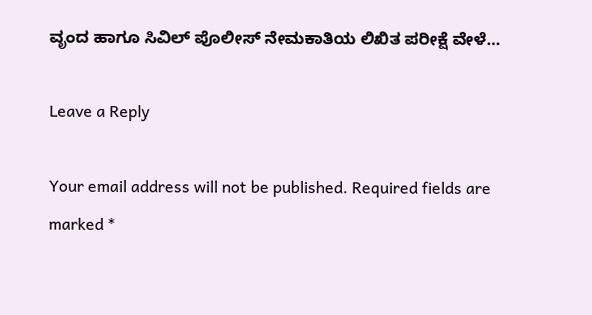ವೃಂದ ಹಾಗೂ ಸಿವಿಲ್ ಪೊಲೀಸ್ ನೇಮಕಾತಿಯ ಲಿಖಿತ ಪರೀಕ್ಷೆ ವೇಳೆ…

Leave a Reply

Your email address will not be published. Required fields are marked *